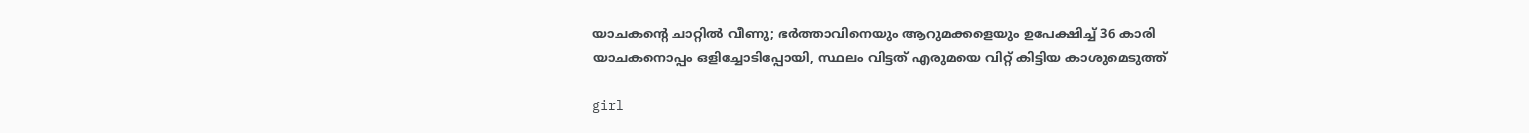യാചകന്റെ ചാറ്റില്‍ വീണു; ഭര്‍ത്താവിനെയും ആറുമക്കളെയും ഉപേക്ഷിച്ച് 36 കാരി യാചകനൊപ്പം ഒളിച്ചോടിപ്പോയി, സ്ഥലം വിട്ടത് എരുമയെ വിറ്റ് കിട്ടിയ കാശുമെടുത്ത്

girl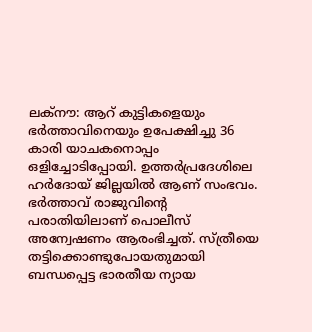ലക്‌നൗ: ആറ് കുട്ടികളെയും ഭര്‍ത്താവിനെയും ഉപേക്ഷിച്ചു 36 കാരി യാചകനൊപ്പം ഒളിച്ചോടിപ്പോയി. ഉത്തര്‍പ്രദേശിലെ ഹര്‍ദോയ് ജില്ലയില്‍ ആണ് സംഭവം. ഭര്‍ത്താവ് രാജുവിന്റെ പരാതിയിലാണ് പൊലീസ് അന്വേഷണം ആരംഭിച്ചത്. സ്ത്രീയെ തട്ടിക്കൊണ്ടുപോയതുമായി ബന്ധപ്പെട്ട ഭാരതീയ ന്യായ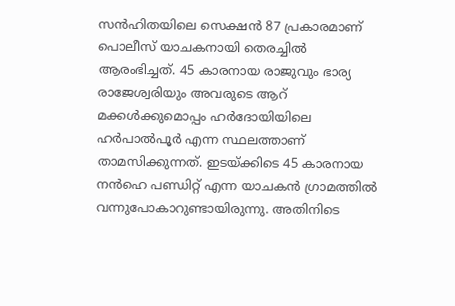സന്‍ഹിതയിലെ സെക്ഷന്‍ 87 പ്രകാരമാണ് പൊലീസ് യാചകനായി തെരച്ചില്‍ ആരംഭിച്ചത്. 45 കാരനായ രാജുവും ഭാര്യ രാജേശ്വരിയും അവരുടെ ആറ് മക്കള്‍ക്കുമൊപ്പം ഹര്‍ദോയിയിലെ ഹര്‍പാല്‍പൂര്‍ എന്ന സ്ഥലത്താണ് താമസിക്കുന്നത്. ഇടയ്ക്കിടെ 45 കാരനായ നന്‍ഹെ പണ്ഡിറ്റ് എന്ന യാചകന്‍ ഗ്രാമത്തില്‍ വന്നുപോകാറുണ്ടായിരുന്നു. അതിനിടെ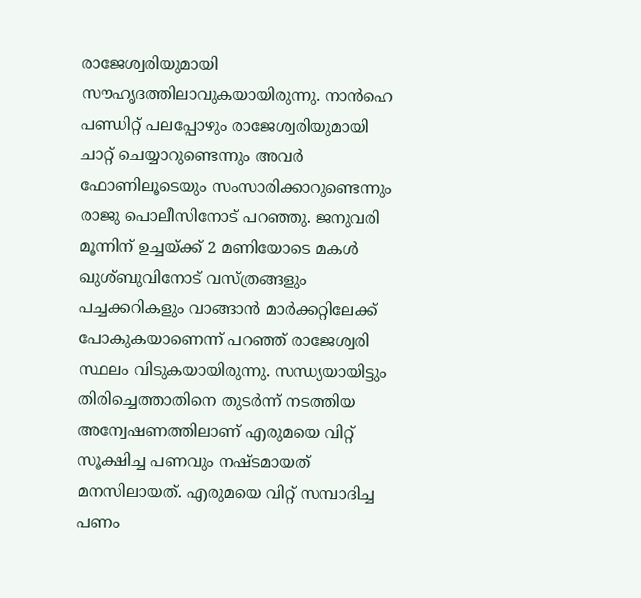രാജേശ്വരിയുമായി സൗഹൃദത്തിലാവുകയായിരുന്നു. നാന്‍ഹെ പണ്ഡിറ്റ് പലപ്പോഴും രാജേശ്വരിയുമായി ചാറ്റ് ചെയ്യാറുണ്ടെന്നും അവര്‍ ഫോണിലൂടെയും സംസാരിക്കാറുണ്ടെന്നും രാജു പൊലീസിനോട് പറഞ്ഞു. ജനുവരി മൂന്നിന് ഉച്ചയ്ക്ക് 2 മണിയോടെ മകള്‍ ഖുശ്ബുവിനോട് വസ്ത്രങ്ങളും പച്ചക്കറികളും വാങ്ങാന്‍ മാര്‍ക്കറ്റിലേക്ക് പോകുകയാണെന്ന് പറഞ്ഞ് രാജേശ്വരി സ്ഥലം വിടുകയായിരുന്നു. സന്ധ്യയായിട്ടും തിരിച്ചെത്താതിനെ തുടര്‍ന്ന് നടത്തിയ അന്വേഷണത്തിലാണ് എരുമയെ വിറ്റ് സൂക്ഷിച്ച പണവും നഷ്ടമായത് മനസിലായത്. എരുമയെ വിറ്റ് സമ്പാദിച്ച പണം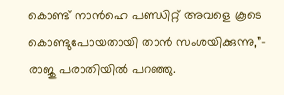കൊണ്ട് നാന്‍ഹെ പണ്ഡിറ്റ് അവളെ കൂടെ കൊണ്ടുപോയതായി താന്‍ സംശയിക്കുന്നു,”- രാജു പരാതിയില്‍ പറഞ്ഞു.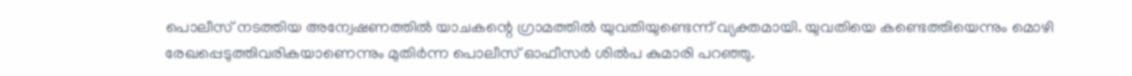പൊലീസ് നടത്തിയ അന്വേഷണത്തില്‍ യാചകന്റെ ഗ്രാമത്തില്‍ യുവതിയുണ്ടെന്ന് വ്യക്തമായി. യുവതിയെ കണ്ടെത്തിയെന്നും മൊഴി രേഖപ്പെടുത്തിവരികയാണെന്നും മുതിര്‍ന്ന പൊലീസ് ഓഫീസര്‍ ശില്‍പ കുമാരി പറഞ്ഞു.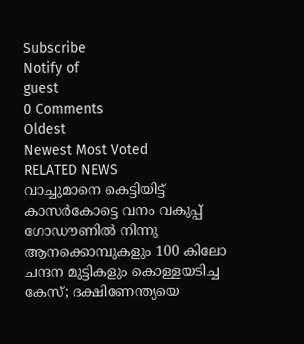Subscribe
Notify of
guest
0 Comments
Oldest
Newest Most Voted
RELATED NEWS
വാച്ചുമാനെ കെട്ടിയിട്ട് കാസര്‍കോട്ടെ വനം വകുപ്പ് ഗോഡൗണില്‍ നിന്നു ആനക്കൊമ്പുകളും 100 കിലോ ചന്ദന മുട്ടികളും കൊള്ളയടിച്ച കേസ്; ദക്ഷിണേന്ത്യയെ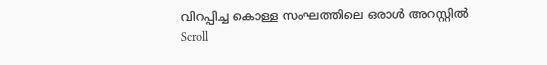വിറപ്പിച്ച കൊള്ള സംഘത്തിലെ ഒരാള്‍ അറസ്റ്റില്‍
Scroll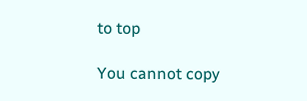to top

You cannot copy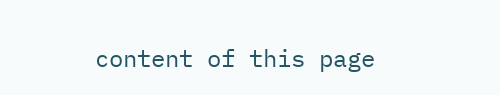content of this page